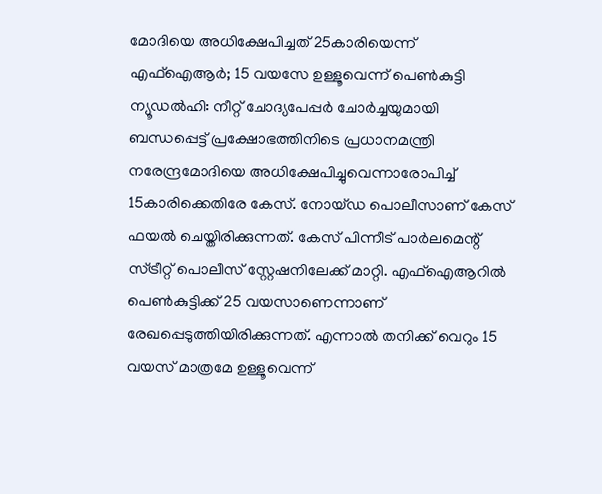മോദിയെ അധിക്ഷേപിച്ചത് 25കാരിയെന്ന് എഫ്ഐആർ; 15 വയസേ ഉള്ളൂവെന്ന് പെൺകുട്ടി
ന്യൂഡൽഹി: നീറ്റ് ചോദ്യപേപ്പർ ചോർച്ചയുമായി ബന്ധപ്പെട്ട് പ്രക്ഷോഭത്തിനിടെ പ്രധാനമന്ത്രി നരേന്ദ്രമോദിയെ അധിക്ഷേപിച്ചുവെന്നാരോപിച്ച് 15കാരിക്കെതിരേ കേസ്. നോയ്ഡ പൊലീസാണ് കേസ് ഫയൽ ചെയ്തിരിക്കുന്നത്. കേസ് പിന്നീട് പാർലമെന്റ് സ്ട്രീറ്റ് പൊലീസ് സ്റ്റേഷനിലേക്ക് മാറ്റി. എഫ്ഐആറിൽ പെൺകുട്ടിക്ക് 25 വയസാണെന്നാണ് രേഖപ്പെടുത്തിയിരിക്കുന്നത്. എന്നാൽ തനിക്ക് വെറും 15 വയസ് മാത്രമേ ഉള്ളൂവെന്ന്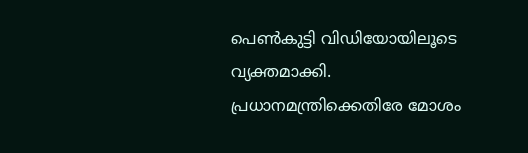പെൺകുട്ടി വിഡിയോയിലൂടെ വ്യക്തമാക്കി.
പ്രധാനമന്ത്രിക്കെതിരേ മോശം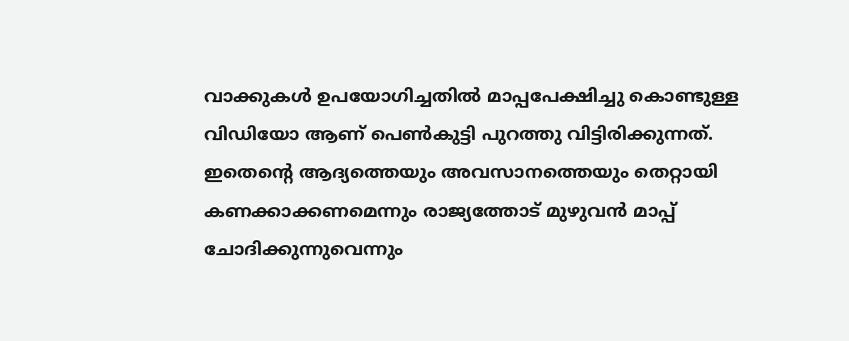വാക്കുകൾ ഉപയോഗിച്ചതിൽ മാപ്പപേക്ഷിച്ചു കൊണ്ടുള്ള വിഡിയോ ആണ് പെൺകുട്ടി പുറത്തു വിട്ടിരിക്കുന്നത്. ഇതെന്റെ ആദ്യത്തെയും അവസാനത്തെയും തെറ്റായി കണക്കാക്കണമെന്നും രാജ്യത്തോട് മുഴുവൻ മാപ്പ് ചോദിക്കുന്നുവെന്നും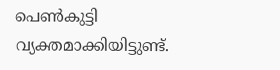പെൺകുട്ടി വ്യക്തമാക്കിയിട്ടുണ്ട്.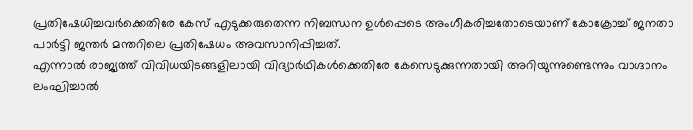പ്രതിഷേധിച്ചവർക്കെതിരേ കേസ് എടുക്കരുതെന്ന നിബന്ധന ഉൾപ്പെടെ അംഗീകരിച്ചതോടെയാണ് കോക്രോച്ച് ജനതാ പാർട്ടി ജന്തർ മന്തറിലെ പ്രതിഷേധം അവസാനിപ്പിച്ചത്.
എന്നാൽ രാജ്യത്ത് വിവിധയിടങ്ങളിലായി വിദ്യാർഥികൾക്കെതിരേ കേസെടുക്കുന്നതായി അറിയുന്നുണ്ടെന്നും വാഗ്ദാനം ലംഘിച്ചാൽ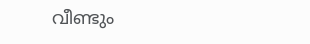വീണ്ടും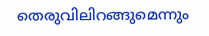തെരുവിലിറങ്ങുമെന്നും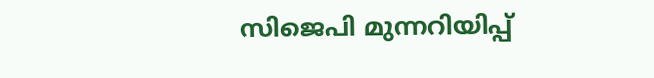സിജെപി മുന്നറിയിപ്പ്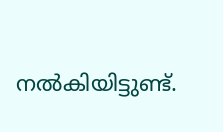നൽകിയിട്ടുണ്ട്.